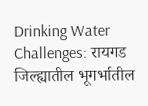Drinking Water Challenges: रायगड जिल्ह्यातील भूगर्भातील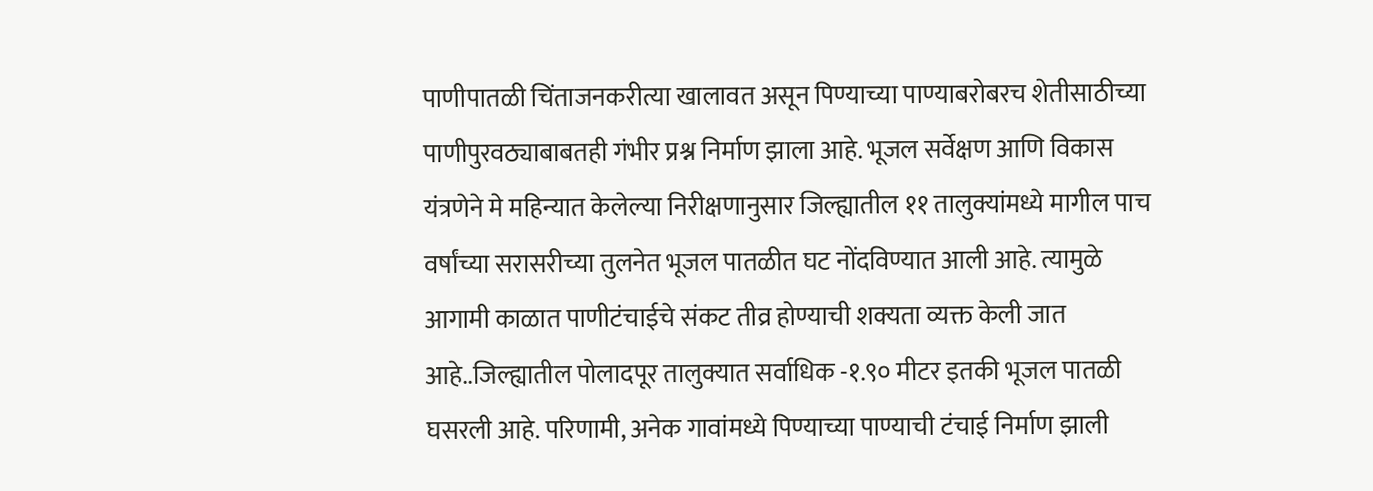पाणीपातळी चिंताजनकरीत्या खालावत असून पिण्याच्या पाण्याबरोबरच शेतीसाठीच्या पाणीपुरवठ्याबाबतही गंभीर प्रश्न निर्माण झाला आहे. भूजल सर्वेक्षण आणि विकास यंत्रणेने मे महिन्यात केलेल्या निरीक्षणानुसार जिल्ह्यातील ११ तालुक्यांमध्ये मागील पाच वर्षांच्या सरासरीच्या तुलनेत भूजल पातळीत घट नोंदविण्यात आली आहे. त्यामुळे आगामी काळात पाणीटंचाईचे संकट तीव्र होण्याची शक्यता व्यक्त केली जात आहे..जिल्ह्यातील पोलादपूर तालुक्यात सर्वाधिक -१.९० मीटर इतकी भूजल पातळी घसरली आहे. परिणामी, अनेक गावांमध्ये पिण्याच्या पाण्याची टंचाई निर्माण झाली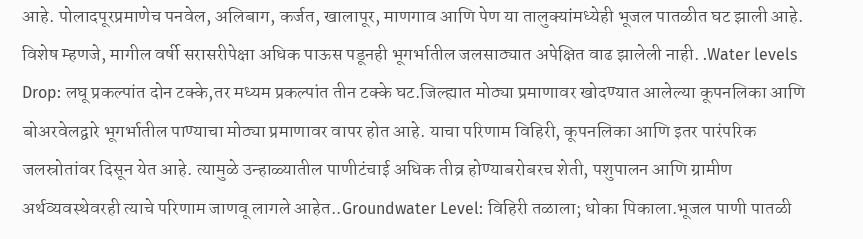आहे. पोलादपूरप्रमाणेच पनवेल, अलिबाग, कर्जत, खालापूर, माणगाव आणि पेण या तालुक्यांमध्येही भूजल पातळीत घट झाली आहे. विशेष म्हणजे, मागील वर्षी सरासरीपेक्षा अधिक पाऊस पडूनही भूगर्भातील जलसाठ्यात अपेक्षित वाढ झालेली नाही. .Water levels Drop: लघू प्रकल्पांत दोन टक्के,तर मध्यम प्रकल्पांत तीन टक्के घट.जिल्ह्यात मोठ्या प्रमाणावर खोदण्यात आलेल्या कूपनलिका आणि बोअरवेलद्वारे भूगर्भातील पाण्याचा मोठ्या प्रमाणावर वापर होत आहे. याचा परिणाम विहिरी, कूपनलिका आणि इतर पारंपरिक जलस्रोतांवर दिसून येत आहे. त्यामुळे उन्हाळ्यातील पाणीटंचाई अधिक तीव्र होण्याबरोबरच शेती, पशुपालन आणि ग्रामीण अर्थव्यवस्थेवरही त्याचे परिणाम जाणवू लागले आहेत..Groundwater Level: विहिरी तळाला; धोका पिकाला.भूजल पाणी पातळी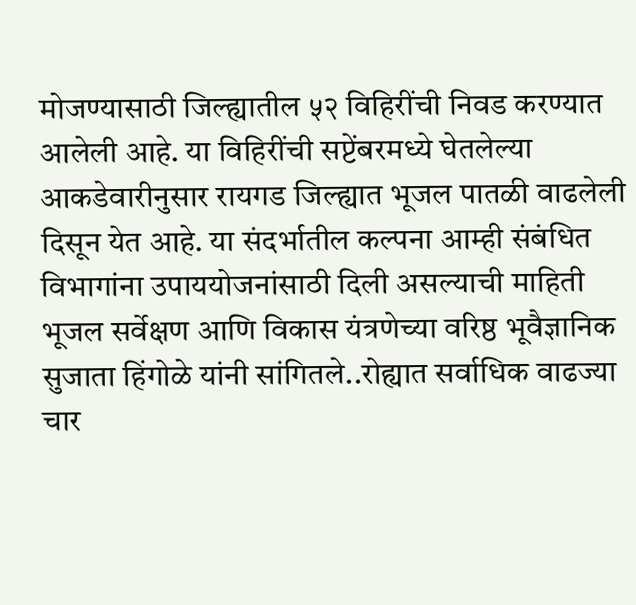मोजण्यासाठी जिल्ह्यातील ५२ विहिरींची निवड करण्यात आलेली आहे. या विहिरींची सप्टेंबरमध्ये घेतलेल्या आकडेवारीनुसार रायगड जिल्ह्यात भूजल पातळी वाढलेली दिसून येत आहे. या संदर्भातील कल्पना आम्ही संबंधित विभागांना उपाययोजनांसाठी दिली असल्याची माहिती भूजल सर्वेक्षण आणि विकास यंत्रणेच्या वरिष्ठ भूवैज्ञानिक सुजाता हिंगोळे यांनी सांगितले..रोह्यात सर्वाधिक वाढज्या चार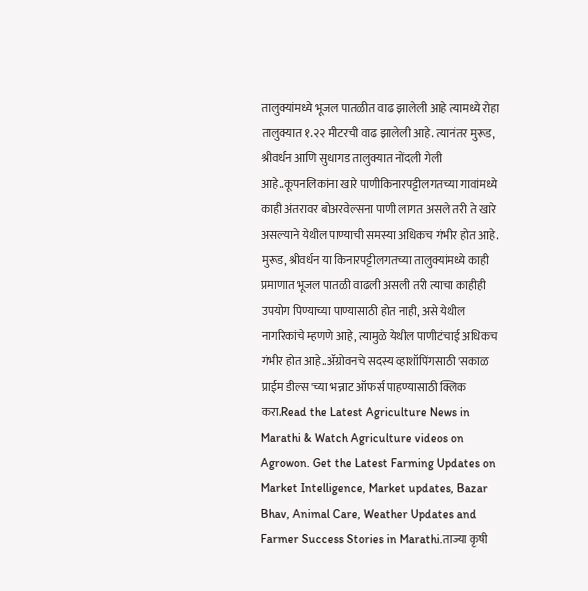तालुक्यांमध्ये भूजल पातळीत वाढ झालेली आहे त्यामध्ये रोहा तालुक्यात १.२२ मीटरची वाढ झालेली आहे. त्यानंतर मुरूड, श्रीवर्धन आणि सुधागड तालुक्यात नोंदली गेली आहे..कूपनलिकांना खारे पाणीकिनारपट्टीलगतच्या गावांमध्ये काही अंतरावर बोअरवेल्सना पाणी लागत असले तरी ते खारे असल्याने येथील पाण्याची समस्या अधिकच गंभीर होत आहे. मुरूड, श्रीवर्धन या किनारपट्टीलगतच्या तालुक्यांमध्ये काही प्रमाणात भूजल पातळी वाढली असली तरी त्याचा काहीही उपयोग पिण्याच्या पाण्यासाठी होत नाही, असे येथील नागरिकांचे म्हणणे आहे, त्यामुळे येथील पाणीटंचाई अधिकच गंभीर होत आहे..ॲग्रोवनचे सदस्य व्हाशॉपिंगसाठी 'सकाळ प्राईम डील्स'च्या भन्नाट ऑफर्स पाहण्यासाठी क्लिक करा.Read the Latest Agriculture News in Marathi & Watch Agriculture videos on Agrowon. Get the Latest Farming Updates on Market Intelligence, Market updates, Bazar Bhav, Animal Care, Weather Updates and Farmer Success Stories in Marathi.ताज्या कृषी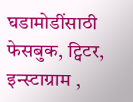घडामोडींसाठी फेसबुक, ट्विटर, इन्स्टाग्राम ,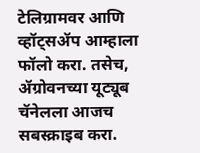टेलिग्रामवर आणि व्हॉट्सॲप आम्हाला फॉलो करा. तसेच, ॲग्रोवनच्या यूट्यूब चॅनेलला आजच सबस्क्राइब करा.